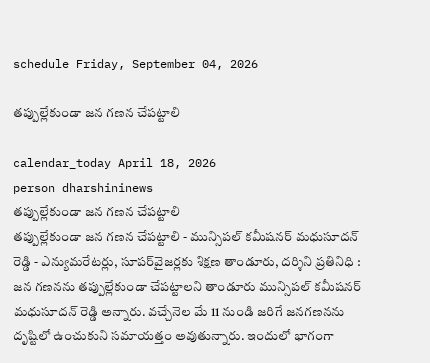schedule Friday, September 04, 2026

తప్పుల్లేకుండా జన గణన చేపట్టాలి

calendar_today April 18, 2026
person dharshininews
తప్పుల్లేకుండా జన గణన చేపట్టాలి
తప్పుల్లేకుండా జన గణన చేపట్టాలి - మున్సిపల్ కమీషనర్ మధుసూదన్ రెడ్డి - ఎన్యుమరేటర్లు, సూపర్‌వైజర్లకు శిక్షణ తాండూరు, దర్శిని ప్రతినిధి : జన గణనను తప్పుల్లేకుండా చేపట్టాలని తాండూరు మున్సిపల్ కమీషనర్ మధుసూదన్ రెడ్డి అన్నారు. వచ్చేనెల మే 11 నుండి జరిగే జనగణనను దృష్టిలో ఉంచుకుని సమాయత్తం అవుతున్నారు. ఇందులో భాగంగా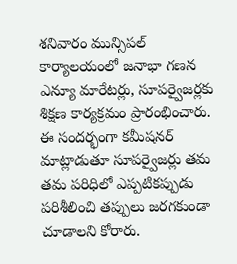శనివారం మున్సిపల్ కార్యాలయంలో జనాభా గణన ఎన్యూ మారేటర్లు, సూపర్వైజర్లకు శిక్షణ కార్యక్రమం ప్రారంభించారు. ఈ సందర్భంగా కమీషనర్‌ మాట్లాడుతూ సూపర్వైజర్లు తమ తమ పరిధిలో ఎప్పటికప్పుడు పరిశీలించి తప్పులు జరగకుండా చూడాలని కోరారు.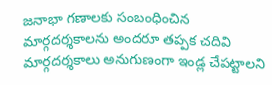జనాభా గణాలకు సంబంధించిన మార్గదర్శకాలను అందరూ తప్పక చదివి మార్గదర్శకాలు అనుగుణంగా ఇండ్ల చేపట్టాలని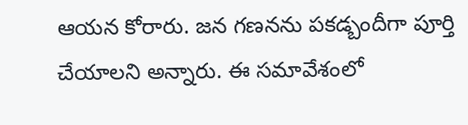ఆయన కోరారు. జన గణనను పకడ్బందీగా పూర్తి చేయాలని అన్నారు. ఈ సమావేశంలో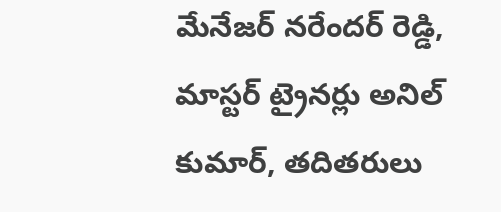మేనేజర్ నరేందర్ రెడ్డి, మాస్టర్ ట్రైనర్లు అనిల్ కుమార్, తదితరులు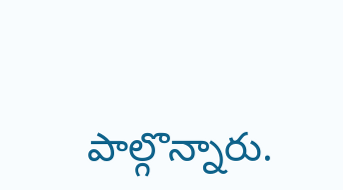పాల్గొన్నారు.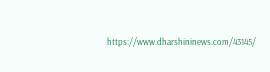https://www.dharshininews.com/43145/